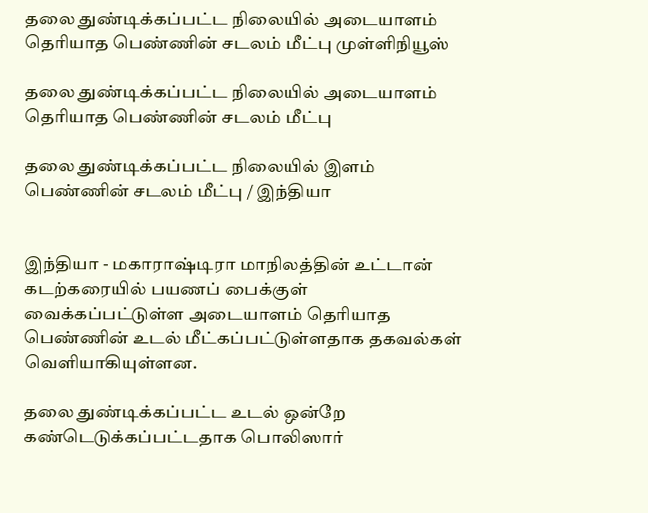தலை துண்டிக்கப்பட்ட நிலையில் அடையாளம் தெரியாத பெண்ணின் சடலம் மீட்பு முள்ளிநியூஸ்

தலை துண்டிக்கப்பட்ட நிலையில் அடையாளம் தெரியாத பெண்ணின் சடலம் மீட்பு

தலை துண்டிக்கப்பட்ட நிலையில் இளம் பெண்ணின் சடலம் மீட்பு / இந்தியா


இந்தியா - மகாராஷ்டிரா மாநிலத்தின் உட்டான் கடற்கரையில் பயணப் பைக்குள் வைக்கப்பட்டுள்ள அடையாளம் தெரியாத பெண்ணின் உடல் மீட்கப்பட்டுள்ளதாக தகவல்கள் வெளியாகியுள்ளன.

தலை துண்டிக்கப்பட்ட உடல் ஒன்றே கண்டெடுக்கப்பட்டதாக பொலிஸார்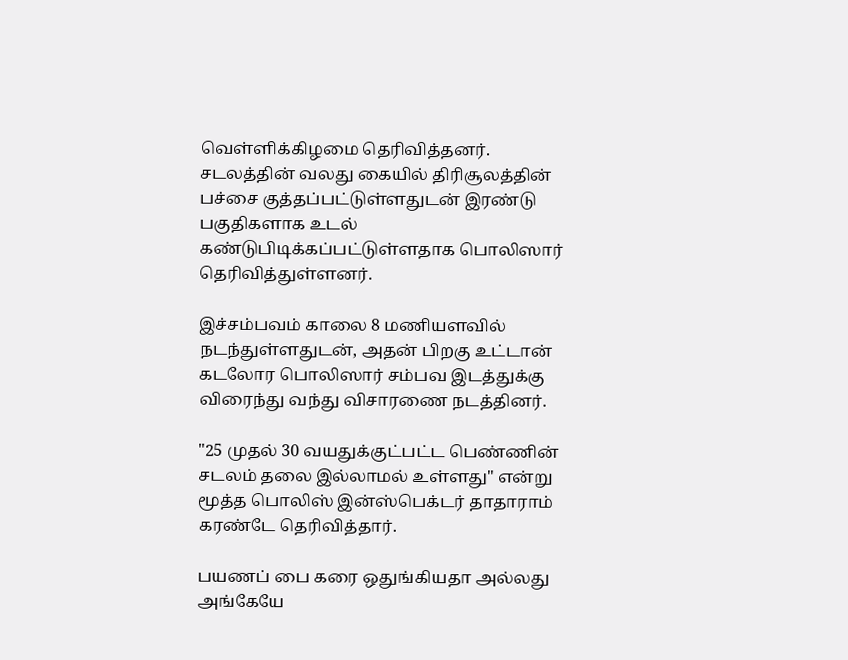வெள்ளிக்கிழமை தெரிவித்தனர். சடலத்தின் வலது கையில் திரிசூலத்தின் பச்சை குத்தப்பட்டுள்ளதுடன் இரண்டு பகுதிகளாக உடல் கண்டுபிடிக்கப்பட்டுள்ளதாக பொலிஸார் தெரிவித்துள்ளனர்.

இச்சம்பவம் காலை 8 மணியளவில் நடந்துள்ளதுடன், அதன் பிறகு உட்டான் கடலோர பொலிஸார் சம்பவ இடத்துக்கு விரைந்து வந்து விசாரணை நடத்தினர்.

"25 முதல் 30 வயதுக்குட்பட்ட பெண்ணின் சடலம் தலை இல்லாமல் உள்ளது" என்று மூத்த பொலிஸ் இன்ஸ்பெக்டர் தாதாராம் கரண்டே தெரிவித்தார்.

பயணப் பை கரை ஒதுங்கியதா அல்லது அங்கேயே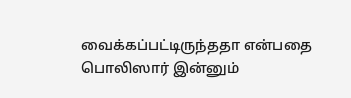வைக்கப்பட்டிருந்ததா என்பதை பொலிஸார் இன்னும்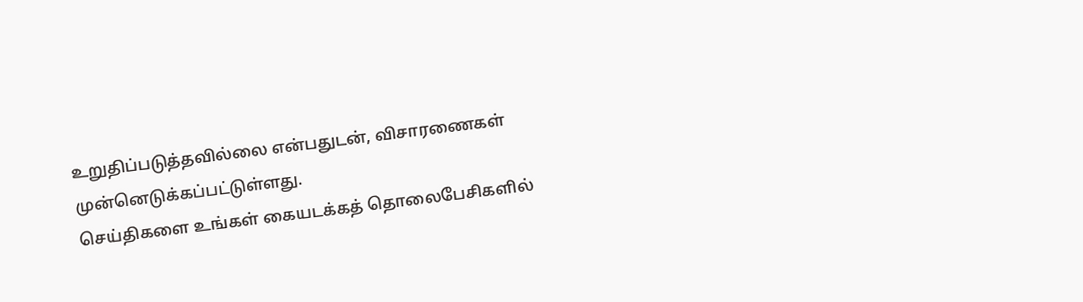உறுதிப்படுத்தவில்லை என்பதுடன், விசாரணைகள் முன்னெடுக்கப்பட்டுள்ளது.
செய்திகளை உங்கள் கையடக்கத் தொலைபேசிகளில்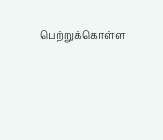பெற்றுக்கொள்ள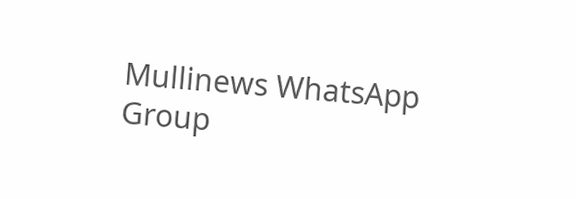Mullinews WhatsApp Group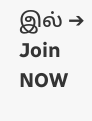இல் ➔ Join NOW